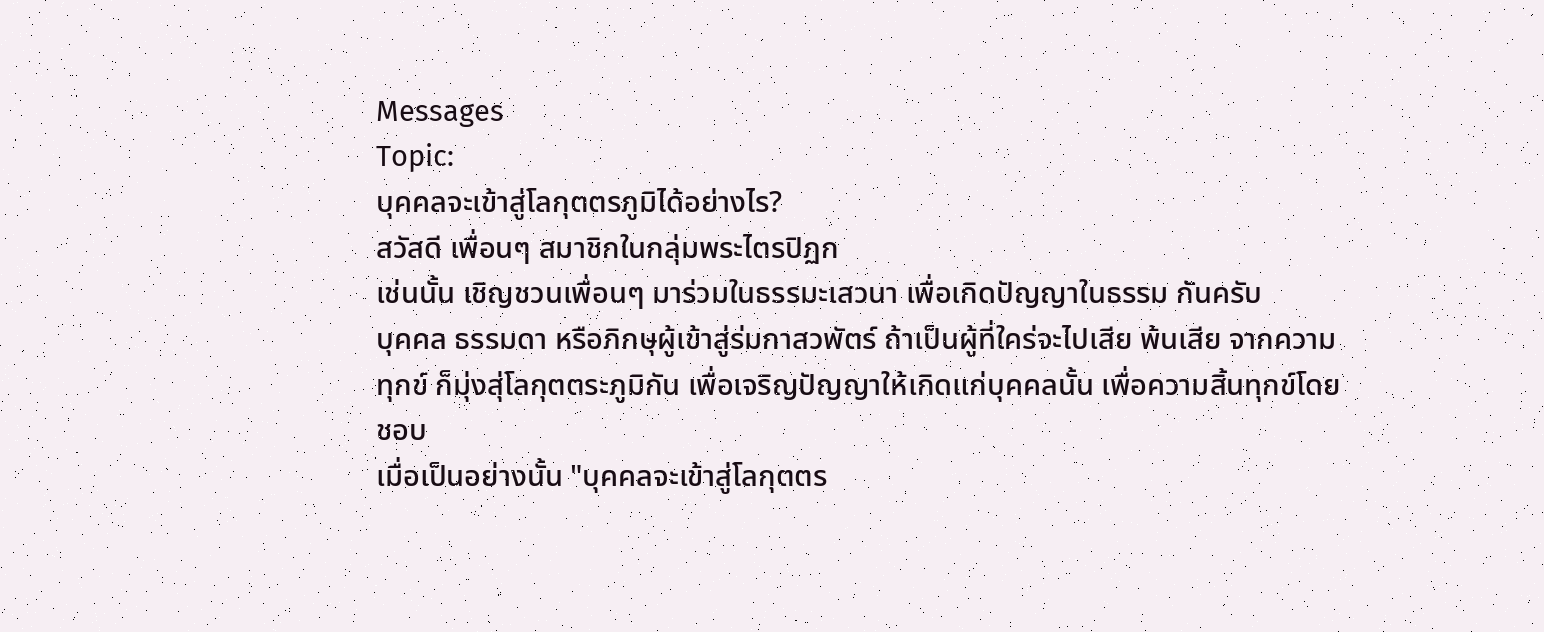Messages
Topic:
บุคคลจะเข้าสู่โลกุตตรภูมิได้อย่างไร?
สวัสดี เพื่อนๆ สมาชิกในกลุ่มพระไตรปิฏก
เช่นนั้น เชิญชวนเพื่อนๆ มาร่วมในธรรมะเสวนา เพื่อเกิดปัญญาในธรรม กันครับ
บุคคล ธรรมดา หรือภิกษุผู้เข้าสู่ร่มกาสวพัตร์ ถ้าเป็นผู้ที่ใคร่จะไปเสีย พ้นเสีย จากความทุกข์ ก็มุ่งสุ่โลกุตตระภูมิกัน เพื่อเจริญปัญญาให้เกิดแก่บุคคลนั้น เพื่อความสิ้นทุกข์โดยชอบ
เมื่อเป็นอย่างนั้น "บุคคลจะเข้าสู่โลกุตตร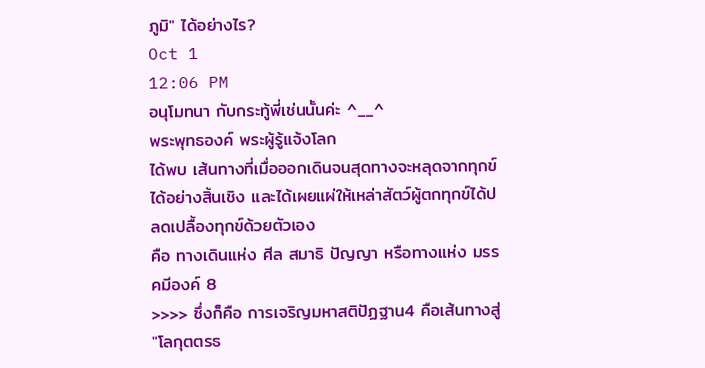ภูมิ" ได้อย่างไร?
Oct 1
12:06 PM
อนุโมทนา กับกระทู้พี่เช่นนั้นค่ะ ^__^
พระพุทธองค์ พระผู้รู้แจ้งโลก
ได้พบ เส้นทางที่เมื่อออกเดินจนสุดทางจะหลุดจากทุกข์ได้อย่างสิ้นเชิง และได้เผยแผ่ให้เหล่าสัตว์ผู้ตกทุกข์ได้ปลดเปลื้องทุกข์ด้วยตัวเอง
คือ ทางเดินแห่ง ศีล สมาธิ ปัญญา หรือทางแห่ง มรรคมีองค์ 8
>>>> ซึ่งก็คือ การเจริญมหาสติปัฏฐาน4 คือเส้นทางสู่ "โลกุตตรธ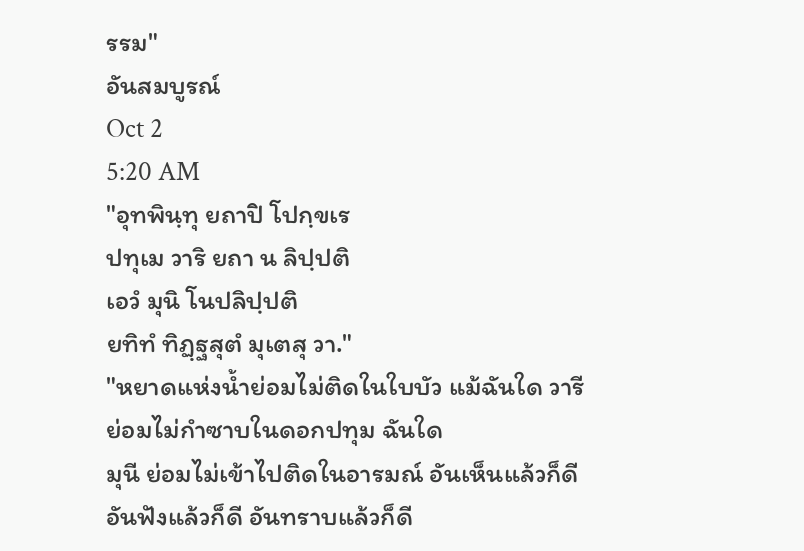รรม"
อันสมบูรณ์
Oct 2
5:20 AM
"อุทพินฺทุ ยถาปิ โปกฺขเร
ปทุเม วาริ ยถา น ลิปฺปติ
เอวํ มุนิ โนปลิปฺปติ
ยทิทํ ทิฏฺฐสุตํ มุเตสุ วา."
"หยาดแห่งน้ำย่อมไม่ติดในใบบัว แม้ฉันใด วารีย่อมไม่กำซาบในดอกปทุม ฉันใด
มุนี ย่อมไม่เข้าไปติดในอารมณ์ อันเห็นแล้วก็ดี อันฟังแล้วก็ดี อันทราบแล้วก็ดี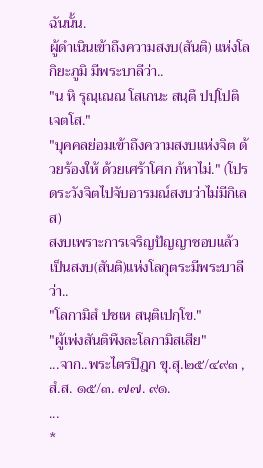ฉันนั้น.
ผู้ดำเนินเข้าถึงความสงบ(สันติ) แห่งโลกิยะภูมิ มีพระบาลีว่า..
"น หิ รุณฺเณณ โสเกนะ สนฺตึ ปปฺโปติ เจตโส."
"บุคคลย่อมเข้าถึงความสงบแห่งจิต ด้วยร้องให้ ด้วยเศร้าโศก ก้หาไม่." (โปรดระวังจิตไปจับอารมณ์สงบว่าไม่มีกิเลส)
สงบเพราะการเจริญปัญญาชอบแล้ว เป็นสงบ(สันติ)แห่งโลกุตระมีพระบาลีว่า..
"โลกามิสํ ปชเห สนฺติเปกฺโข."
"ผู้เพ่งสันติพึงละโลกามิสเสีย"
...จาก..พระไตรปิฎก ขุ.สุ.๒๕/๔๙๓ , สํ.ส. ๑๕/๓. ๗๗. ๙๑.
...
*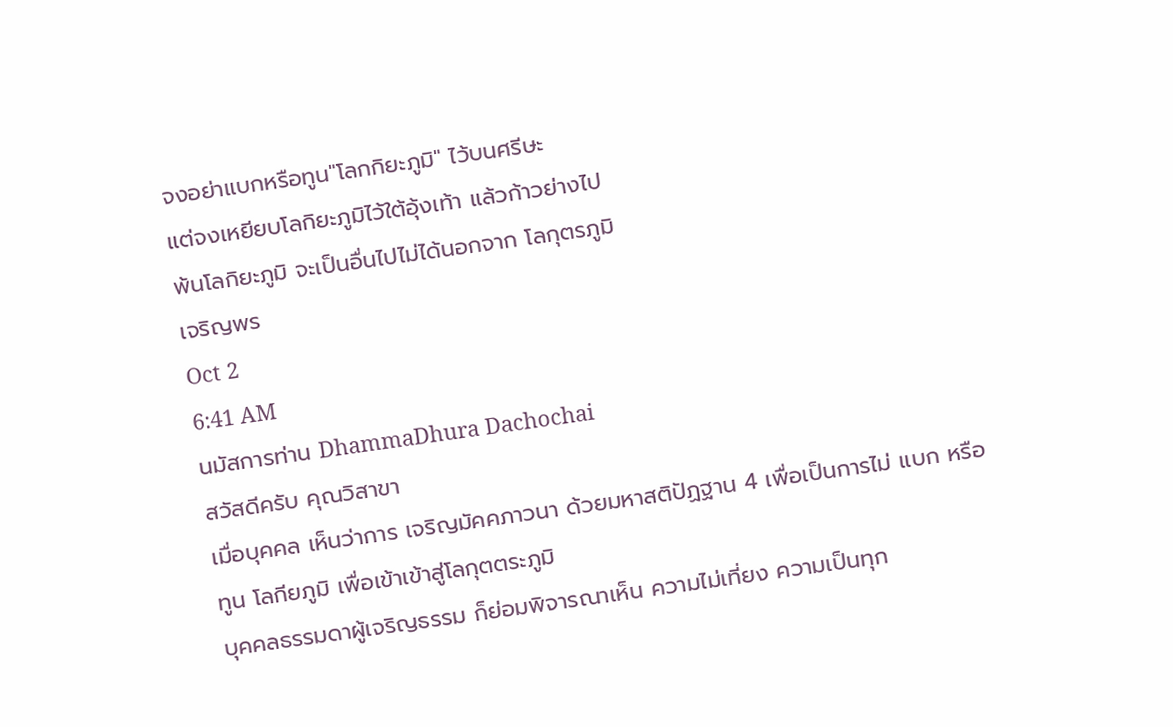จงอย่าแบกหรือทูน"โลกกิยะภูมิ" ไว้บนศรีษะ
แต่จงเหยียบโลกิยะภูมิไว้ใต้อุ้งเท้า แล้วก้าวย่างไป
พ้นโลกิยะภูมิ จะเป็นอื่นไปไม่ได้นอกจาก โลกุตรภูมิ
เจริญพร
Oct 2
6:41 AM
นมัสการท่าน DhammaDhura Dachochai
สวัสดีครับ คุณวิสาขา
เมื่อบุคคล เห็นว่าการ เจริญมัคคภาวนา ด้วยมหาสติปัฏฐาน 4 เพื่อเป็นการไม่ แบก หรือทูน โลกียภูมิ เพื่อเข้าเข้าสู่โลกุตตระภูมิ
บุคคลธรรมดาผู้เจริญธรรม ก็ย่อมพิจารณาเห็น ความไม่เที่ยง ความเป็นทุก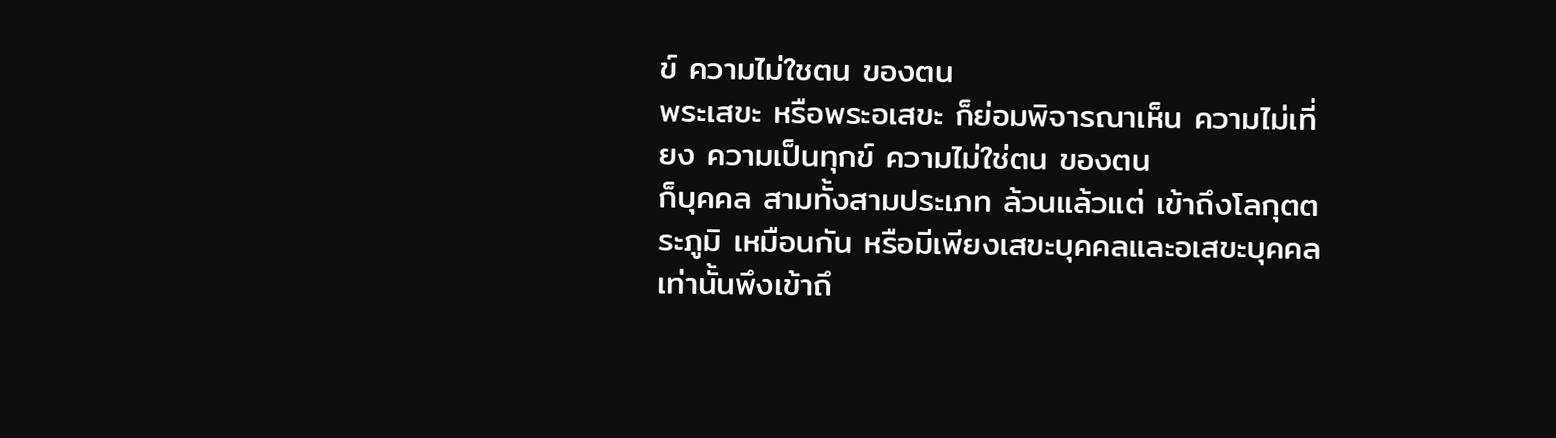ข์ ความไม่ใชตน ของตน
พระเสขะ หรือพระอเสขะ ก็ย่อมพิจารณาเห็น ความไม่เที่ยง ความเป็นทุกข์ ความไม่ใช่ตน ของตน
ก็บุคคล สามทั้งสามประเภท ล้วนแล้วแต่ เข้าถึงโลกุตตระภูมิ เหมือนกัน หรือมีเพียงเสขะบุคคลและอเสขะบุคคล เท่านั้นพึงเข้าถึ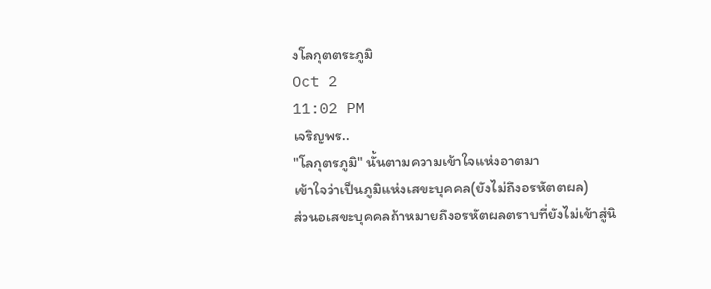งโลกุตตระภูมิ
Oct 2
11:02 PM
เจริญพร..
"โลกุตรภูมิ" นั้นตามความเข้าใจแห่งอาตมา
เข้าใจว่าเป็นภูมิแห่งเสขะบุคคล(ยังไม่ถึงอรหัตตผล)
ส่วนอเสขะบุคคลถ้าหมายถึงอรหัตผลตราบที่ยังไม่เข้าสู่นิ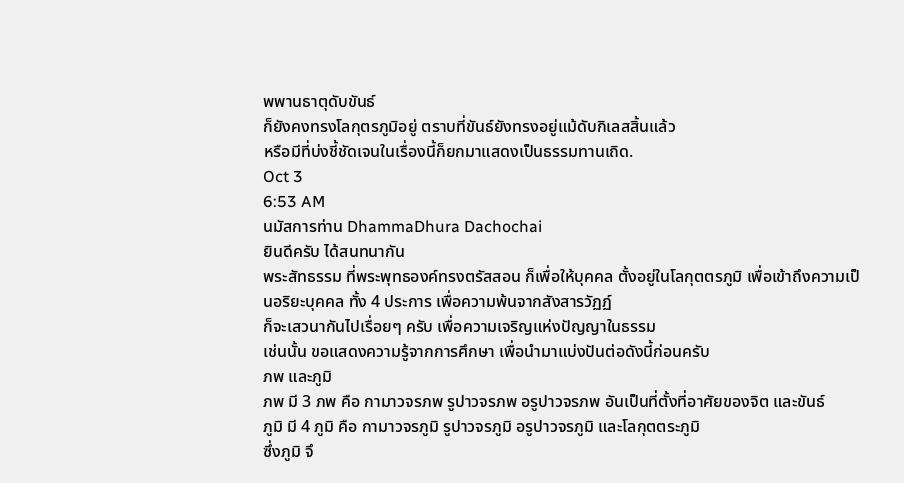พพานธาตุดับขันธ์
ก็ยังคงทรงโลกุตรภูมิอยู่ ตราบที่ขันธ์ยังทรงอยู่แม้ดับกิเลสสิ้นแล้ว
หรือมีที่บ่งชี้ชัดเจนในเรื่องนี้ก็ยกมาแสดงเป็นธรรมทานเถิด.
Oct 3
6:53 AM
นมัสการท่าน DhammaDhura Dachochai
ยินดีครับ ได้สนทนากัน
พระสัทธรรม ที่พระพุทธองค์ทรงตรัสสอน ก็เพื่อให้บุคคล ตั้งอยู่ในโลกุตตรภูมิ เพื่อเข้าถึงความเป็นอริยะบุคคล ทั้ง 4 ประการ เพื่อความพ้นจากสังสารวัฏฏ์
ก็จะเสวนากันไปเรื่อยๆ ครับ เพื่อความเจริญแห่งปัญญาในธรรม
เช่นนั้น ขอแสดงความรู้จากการศึกษา เพื่อนำมาแบ่งปันต่อดังนี้ก่อนครับ
ภพ และภูมิ
ภพ มี 3 ภพ คือ กามาวจรภพ รูปาวจรภพ อรูปาวจรภพ อันเป็นที่ตั้งที่อาศัยของจิต และขันธ์
ภูมิ มี 4 ภูมิ คือ กามาวจรภูมิ รูปาวจรภูมิ อรูปาวจรภูมิ และโลกุตตระภูมิ
ซึ่งภูมิ จึ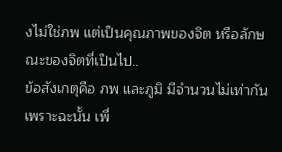งไม่ใช่ภพ แต่เป็นคุณภาพของจิต หรือลักษณะของจิตที่เป็นไป..
ข้อสังเกตุคือ ภพ และภูมิ มีจำนวนไม่เท่ากัน
เพราะฉะนั้น เพื่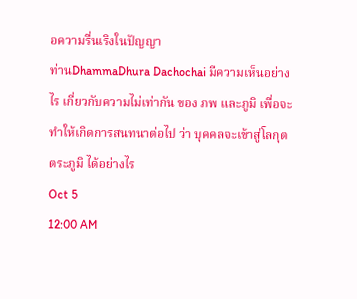อความรื่นเริงในปัญญา
ท่านDhammaDhura Dachochai มีความเห็นอย่างไร เกี่ยวกับความไม่เท่ากัน ของ ภพ และภูมิ เพื่อจะทำให้เกิดการสนทนาต่อไป ว่า บุคคลจะเข้าสู่โลกุตตระภูมิ ได้อย่างไร
Oct 5
12:00 AM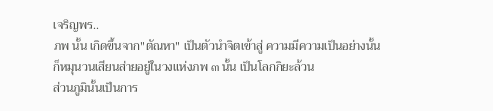เจริญพร..
ภพ นั้น เกิดขึ้นจาก"ตัณหา" เป็นตัวนำจิตเข้าสู่ ความมีความเป็นอย่างนั้น
ก็หมุนวนเสียนส่ายอยู่ในวงแห่งภพ ๓ นั้น เป็นโลกกิยะล้วน
ส่วนภูมินั้นเป็นการ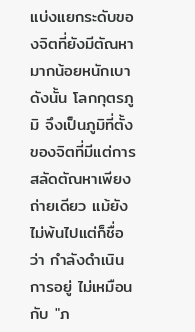แบ่งแยกระดับของจิตที่ยังมีตัณหามากน้อยหนักเบา
ดังนั้น โลกกุตรภูมิ จึงเป็นภูมิที่ตั้งของจิตที่มีแต่การสลัดตัณหาเพียงถ่ายเดียว แม้ยังไม่พ้นไปแต่ก็ชื่อว่า กำลังดำเนินการอยู่ ไม่เหมือนกับ "ภ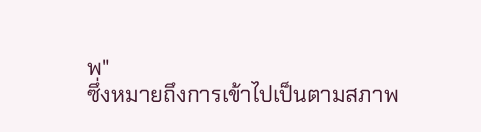พ"
ซึ่งหมายถึงการเข้าไปเป็นตามสภาพ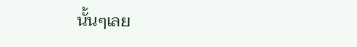นั้นๆเลย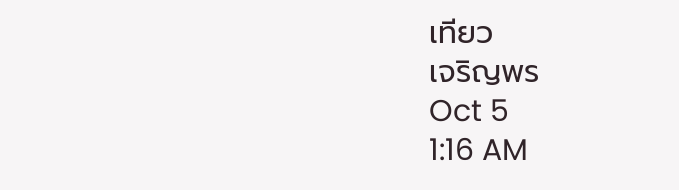เทียว
เจริญพร
Oct 5
1:16 AM